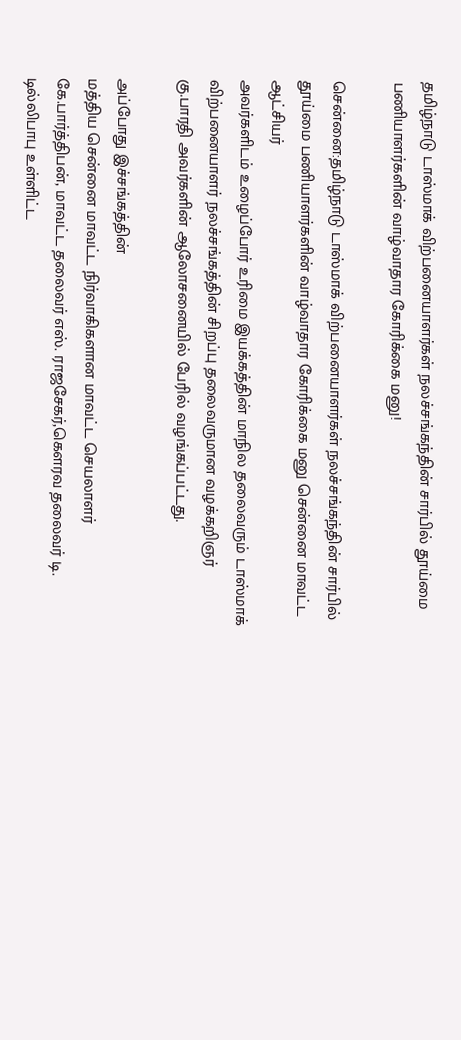தமிழ்நாடு டாஸ்மாக் விற்பனையாளர்கள் நலச்சங்கந்தின் சார்பில் தூய்மை பணியாளர்களின் வாழ்வாதார கோரிக்கை மனு!

சென்னை:தமிழ்நாடு டாஸ்மாக் விற்பனையாளர்கள் நலச்சங்கந்தின் சார்பில் தூய்மை பணியாளர்களின் வாழ்வாதார கோரிக்கை மனு சென்னை மாவட்ட ஆட்சியர்
அவர்களிடம் உழைப்போர் உரிமை இயக்கத்தின் மாநில தலைவரும் டாஸ்மாக் விற்பனையாளர் நலச்சங்கத்தின் சிறப்பு தலைவருமான வழக்கறிஞர் கு.பாரதி அவர்களின் ஆலோசனையில் பேரில் வழங்கப்பட்டது.

அப்போது இச்சங்கத்தின்
மத்திய சென்னை மாவட்ட நிர்வாகிகளான மாவட்ட செயலாளர் கே.பார்த்திபன், மாவட்ட தலைவர் எஸ். ராஜசேகர்,கௌரவ தலைவர் டி. டில்லிபாபு உள்ளிட்ட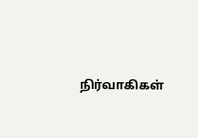நிர்வாகிகள்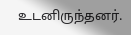உடனிருந்தனர்.